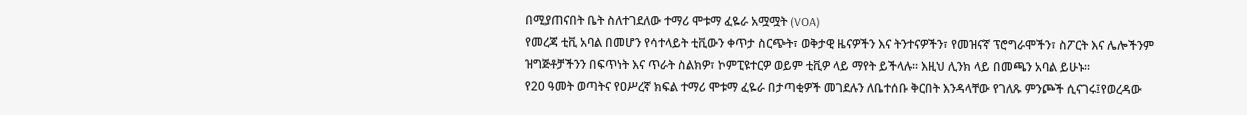በሚያጠናበት ቤት ስለተገደለው ተማሪ ሞቱማ ፈዬራ አሟሟት (VOA)
የመረጃ ቲቪ አባል በመሆን የሳተላይት ቲቪውን ቀጥታ ስርጭት፣ ወቅታዊ ዜናዎችን እና ትንተናዎችን፣ የመዝናኛ ፕሮግራሞችን፣ ስፖርት እና ሌሎችንም ዝግጅቶቻችንን በፍጥነት እና ጥራት ስልክዎ፣ ኮምፒዩተርዎ ወይም ቲቪዎ ላይ ማየት ይችላሉ። እዚህ ሊንክ ላይ በመጫን አባል ይሁኑ።
የ20 ዓመት ወጣትና የዐሥረኛ ክፍል ተማሪ ሞቱማ ፈዬራ በታጣቂዎች መገደሉን ለቤተሰቡ ቅርበት እንዳላቸው የገለጹ ምንጮች ሲናገሩ፤የወረዳው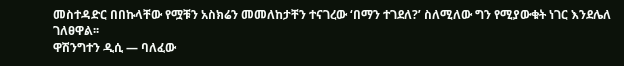መስተዳድር በበኩላቸው የሟቹን አስክሬን መመለከታቸን ተናገረው ‘በማን ተገደለ?’ ስለሚለው ግን የሚያውቁት ነገር እንደሌለ ገለፀዋል፡፡
ዋሽንግተን ዲሲ — ባለፈው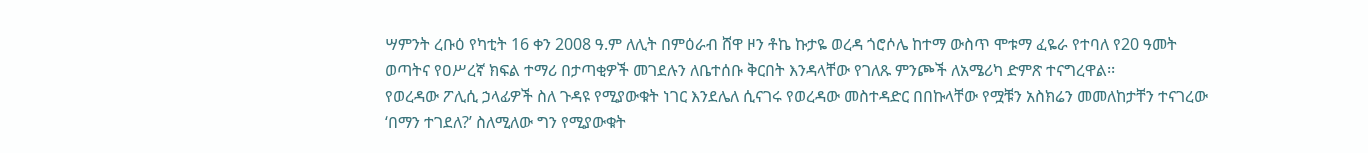ሣምንት ረቡዕ የካቲት 16 ቀን 2008 ዓ.ም ለሊት በምዕራብ ሸዋ ዞን ቶኬ ኩታዬ ወረዳ ጎሮሶሌ ከተማ ውስጥ ሞቱማ ፈዬራ የተባለ የ20 ዓመት ወጣትና የዐሥረኛ ክፍል ተማሪ በታጣቂዎች መገደሉን ለቤተሰቡ ቅርበት እንዳላቸው የገለጹ ምንጮች ለአሜሪካ ድምጽ ተናግረዋል፡፡
የወረዳው ፖሊሲ ኃላፊዎች ስለ ጉዳዩ የሚያውቁት ነገር እንደሌለ ሲናገሩ የወረዳው መስተዳድር በበኩላቸው የሟቹን አስክሬን መመለከታቸን ተናገረው ‘በማን ተገደለ?’ ስለሚለው ግን የሚያውቁት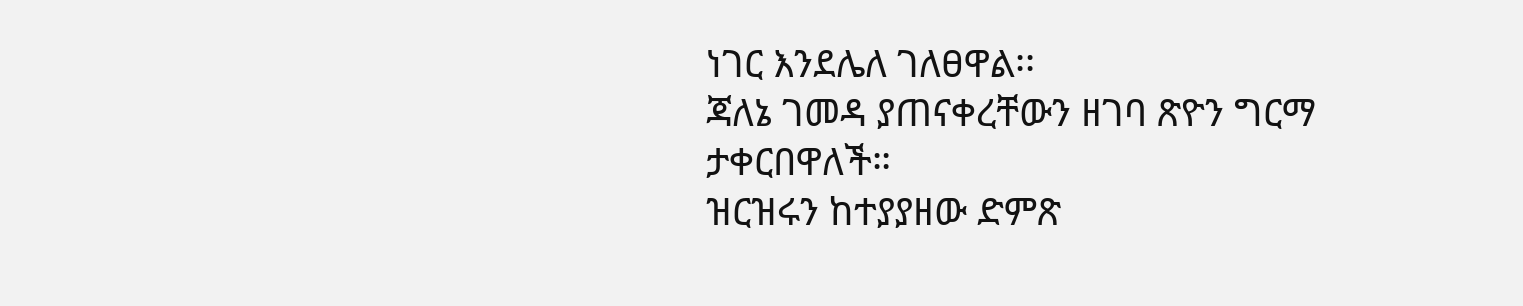ነገር እንደሌለ ገለፀዋል፡፡
ጃለኔ ገመዳ ያጠናቀረቸውን ዘገባ ጽዮን ግርማ ታቀርበዋለች።
ዝርዝሩን ከተያያዘው ድምጽ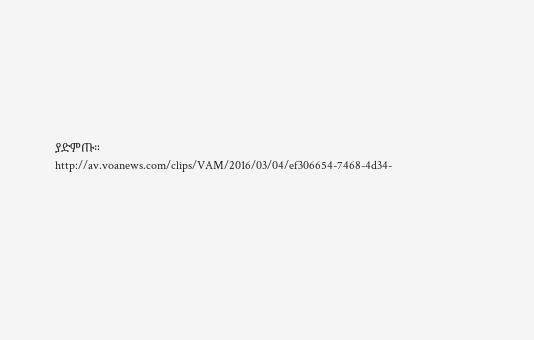ያድምጡ።
http://av.voanews.com/clips/VAM/2016/03/04/ef306654-7468-4d34-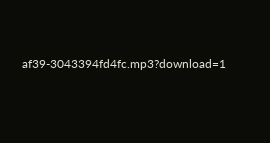af39-3043394fd4fc.mp3?download=1